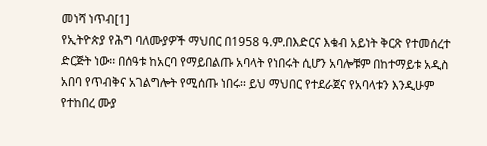መነሻ ነጥብ[1]
የኢትዮጵያ የሕግ ባለሙያዎች ማህበር በ1958 ዓ.ም.በእድርና እቁብ አይነት ቅርጽ የተመሰረተ ድርጅት ነው፡፡ በሰዓቱ ከአርባ የማይበልጡ አባላት የነበሩት ሲሆን አባሎቹም በከተማይቱ አዲስ አበባ የጥብቅና አገልግሎት የሚሰጡ ነበሩ፡፡ ይህ ማህበር የተደራጀና የአባላቱን እንዲሁም የተከበረ ሙያ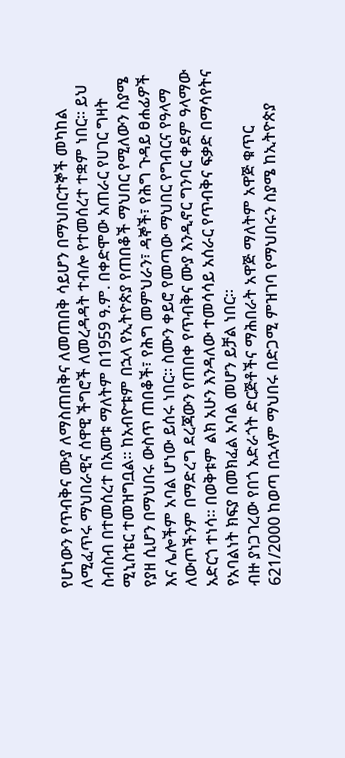የሆነውን የጥብቅና ሙያ ለማስጠበቅና ለመጠበቅ ሳይሆን በማህበርተኞች መካከል ለሚፈጥሩ ማህበራዊና ሰዋዊ ችግሮች ለመረዳዳት ተብሎ የተመሰረተ ተቋም ነበር፡፡ ይህ ስብስብ በተመሰረተ በአመቱ ማለትም በ1959 ዓ.ም. በቀድሞው አጠራር የሀገር ግዛት ሚኒስቴር ተመዝግቧል፡፡ ከአብዮቱም በኋላ የኢትዮጵያ የጠበቆች ማህበር የሚለውን ስያሜ የያዘ ሲሆን በማህበሩ ውስጥ ጠበቆች፣ የሕግ መምህራን፣ ዳኞች፣ የሕግ ጉዳይ ፀሐፊዎች እና ሌሎችም አባል ሆነው ይሰሩ ነበር፡፡ ስሙን ቀይሮ የመጣው ማህበር የግብርና የዓላማ ለውጦችንም በማድረግ ደረጃውን የጠበቀ የጥብቅና ሙያ እንዲኖር ግንባር ቀደም ዓላማው አድርጎ ተነሳ፡፡ በወቅቱም ልክ አሁን እንዳለው ተመሳሳይ አሰራር የጥብቅና ፍቃድ በማሳየትና የአባልነት ክፍያ በመክፈል አባል መሆን ይቻል ነበር፡፡
ብዙ ያነጋገረው የበጎ አድራጎት ድርጅቶችና ማሕበራት አዋጅ ማለትም አዋጅ ቁጥር 621/2000 ከወጣ በኋላም ማህበሩ በድጋሚ ምዝገባ የማህበሩን ስያሜ ከኢትዮጵያ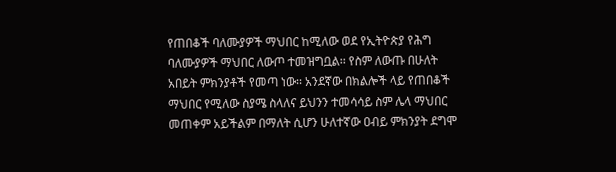የጠበቆች ባለሙያዎች ማህበር ከሚለው ወደ የኢትዮጵያ የሕግ ባለሙያዎች ማህበር ለውጦ ተመዝግቧል፡፡ የስም ለውጡ በሁለት አበይት ምክንያቶች የመጣ ነው፡፡ አንደኛው በክልሎች ላይ የጠበቆች ማህበር የሚለው ስያሜ ስላለና ይህንን ተመሳሳይ ስም ሌላ ማህበር መጠቀም አይችልም በማለት ሲሆን ሁለተኛው ዐብይ ምክንያት ደግሞ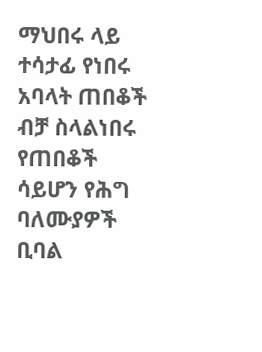ማህበሩ ላይ ተሳታፊ የነበሩ አባላት ጠበቆች ብቻ ስላልነበሩ የጠበቆች ሳይሆን የሕግ ባለሙያዎች ቢባል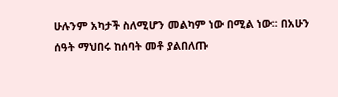ሁሉንም አካታች ስለሚሆን መልካም ነው በሚል ነው፡፡ በአሁን ሰዓት ማህበሩ ከሰባት መቶ ያልበለጡ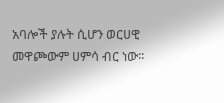አባሎች ያሉት ሲሆን ወርሀዊ መዋጮውም ሀምሳ ብር ነው፡፡